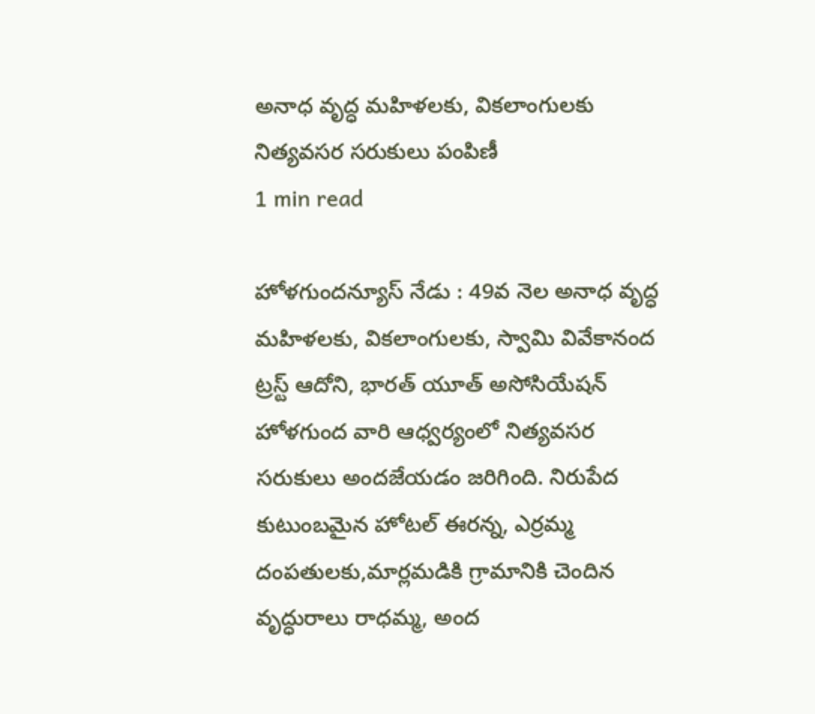అనాధ వృద్ధ మహిళలకు, వికలాంగులకు నిత్యవసర సరుకులు పంపిణీ
1 min read

హోళగుందన్యూస్ నేడు : 49వ నెల అనాధ వృద్ధ మహిళలకు, వికలాంగులకు, స్వామి వివేకానంద ట్రస్ట్ ఆదోని, భారత్ యూత్ అసోసియేషన్ హోళగుంద వారి ఆధ్వర్యంలో నిత్యవసర సరుకులు అందజేయడం జరిగింది. నిరుపేద కుటుంబమైన హోటల్ ఈరన్న, ఎర్రమ్మ దంపతులకు,మార్లమడికి గ్రామానికి చెందిన వృద్ధురాలు రాధమ్మ, అంద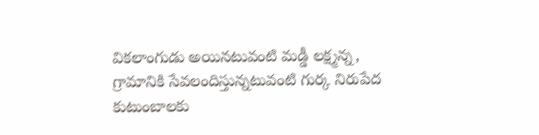వికలాంగుడు అయినటువంటి మడ్డీ లక్ష్మన్న, గ్రామానికి సేవలందిస్తున్నటువంటి గుర్క నిరుపేద కుటుంబాలకు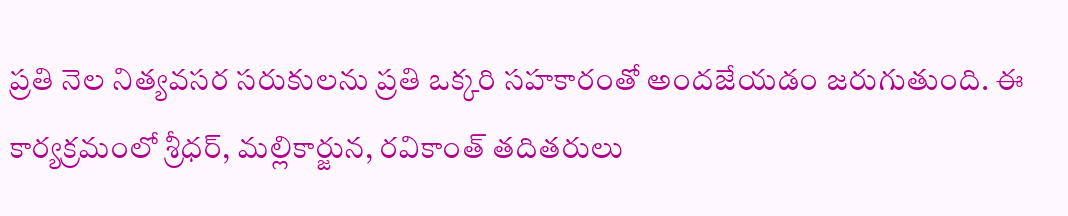ప్రతి నెల నిత్యవసర సరుకులను ప్రతి ఒక్కరి సహకారంతో అందజేయడం జరుగుతుంది. ఈ కార్యక్రమంలో శ్రీధర్, మల్లికార్జున, రవికాంత్ తదితరులు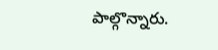పాల్గొన్నారు.